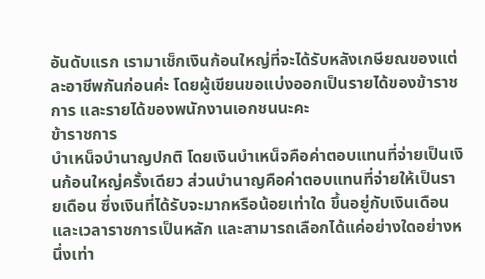อันดับแรก เรามาเช็กเงินก้อนใหญ่ที่จะได้รับหลังเกษียณของแต่ละอาชีพกันก่อนค่ะ โดยผู้เขียนขอแบ่งออกเป็นรายได้ของข้าราชการ และรายได้ของพนักงานเอกชนนะคะ
ข้าราชการ
บำเหน็จบำนาญปกติ โดยเงินบำเหน็จคือค่าตอบแทนที่จ่ายเป็นเงินก้อนใหญ่ครั้งเดียว ส่วนบำนาญคือค่าตอบแทนที่จ่ายให้เป็นรายเดือน ซึ่งเงินที่ได้รับจะมากหรือน้อยเท่าใด ขึ้นอยู่กับเงินเดือนและเวลาราชการเป็นหลัก และสามารถเลือกได้แค่อย่างใดอย่างหนึ่งเท่า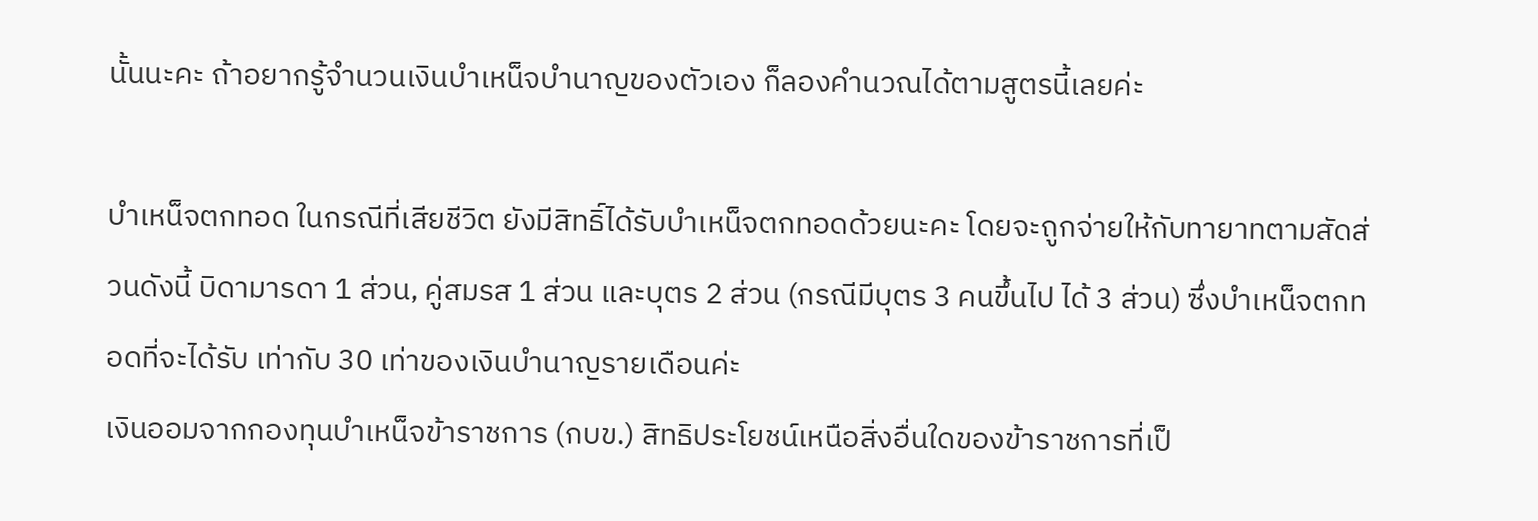นั้นนะคะ ถ้าอยากรู้จำนวนเงินบำเหน็จบำนาญของตัวเอง ก็ลองคำนวณได้ตามสูตรนี้เลยค่ะ

บำเหน็จตกทอด ในกรณีที่เสียชีวิต ยังมีสิทธิ์ได้รับบำเหน็จตกทอดด้วยนะคะ โดยจะถูกจ่ายให้กับทายาทตามสัดส่วนดังนี้ บิดามารดา 1 ส่วน, คู่สมรส 1 ส่วน และบุตร 2 ส่วน (กรณีมีบุตร 3 คนขึ้นไป ได้ 3 ส่วน) ซึ่งบำเหน็จตกทอดที่จะได้รับ เท่ากับ 30 เท่าของเงินบำนาญรายเดือนค่ะ
เงินออมจากกองทุนบำเหน็จข้าราชการ (กบข.) สิทธิประโยชน์เหนือสิ่งอื่นใดของข้าราชการที่เป็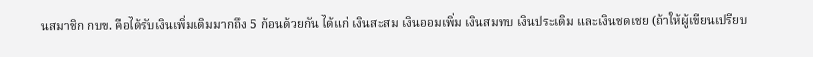นสมาชิก กบข. คือได้รับเงินเพิ่มเติมมากถึง 5 ก้อนด้วยกัน ได้แก่ เงินสะสม เงินออมเพิ่ม เงินสมทบ เงินประเดิม และเงินชดเชย (ถ้าให้ผู้เขียนเปรียบ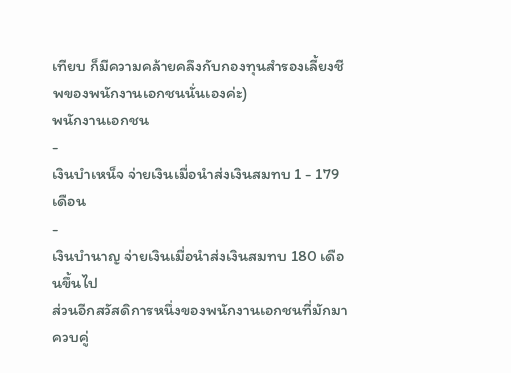เทียบ ก็มีความคล้ายคลึงกับกองทุนสำรองเลี้ยงชีพของพนักงานเอกชนนั่นเองค่ะ)
พนักงานเอกชน
-
เงินบำเหน็จ จ่ายเงินเมื่อนำส่งเงินสมทบ 1 - 179 เดือน
-
เงินบำนาญ จ่ายเงินเมื่อนำส่งเงินสมทบ 180 เดือนขึ้นไป
ส่วนอีกสวัสดิการหนึ่งของพนักงานเอกชนที่มักมาควบคู่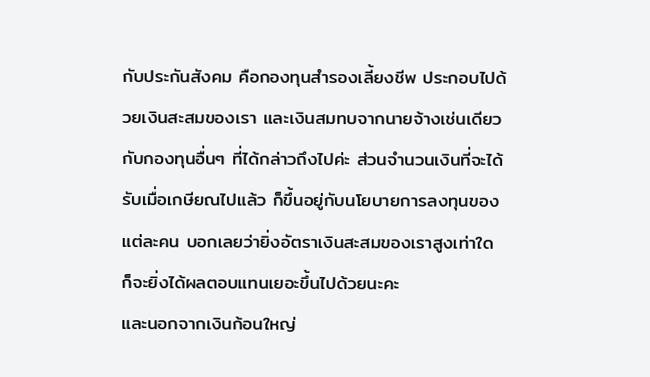กับประกันสังคม คือกองทุนสำรองเลี้ยงชีพ ประกอบไปด้วยเงินสะสมของเรา และเงินสมทบจากนายจ้างเช่นเดียวกับกองทุนอื่นๆ ที่ได้กล่าวถึงไปค่ะ ส่วนจำนวนเงินที่จะได้รับเมื่อเกษียณไปแล้ว ก็ขึ้นอยู่กับนโยบายการลงทุนของแต่ละคน บอกเลยว่ายิ่งอัตราเงินสะสมของเราสูงเท่าใด ก็จะยิ่งได้ผลตอบแทนเยอะขึ้นไปด้วยนะคะ
และนอกจากเงินก้อนใหญ่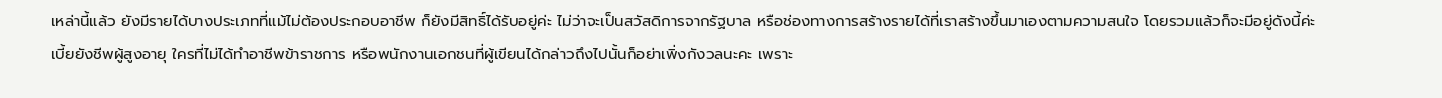เหล่านี้แล้ว ยังมีรายได้บางประเภทที่แม้ไม่ต้องประกอบอาชีพ ก็ยังมีสิทธิ์ได้รับอยู่ค่ะ ไม่ว่าจะเป็นสวัสดิการจากรัฐบาล หรือช่องทางการสร้างรายได้ที่เราสร้างขึ้นมาเองตามความสนใจ โดยรวมแล้วก็จะมีอยู่ดังนี้ค่ะ
เบี้ยยังชีพผู้สูงอายุ ใครที่ไม่ได้ทำอาชีพข้าราชการ หรือพนักงานเอกชนที่ผู้เขียนได้กล่าวถึงไปนั้นก็อย่าเพิ่งกังวลนะคะ เพราะ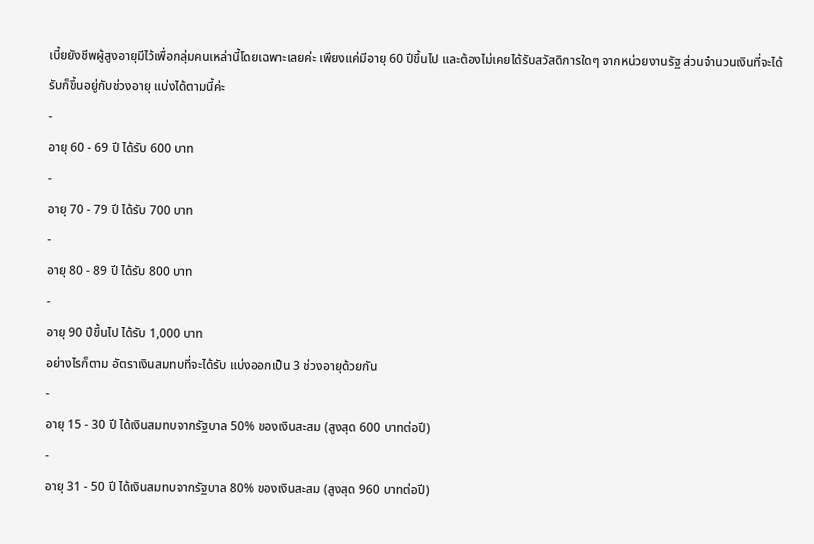เบี้ยยังชีพผู้สูงอายุมีไว้เพื่อกลุ่มคนเหล่านี้โดยเฉพาะเลยค่ะ เพียงแค่มีอายุ 60 ปีขึ้นไป และต้องไม่เคยได้รับสวัสดิการใดๆ จากหน่วยงานรัฐ ส่วนจำนวนเงินที่จะได้รับก็ขึ้นอยู่กับช่วงอายุ แบ่งได้ตามนี้ค่ะ
-
อายุ 60 - 69 ปี ได้รับ 600 บาท
-
อายุ 70 - 79 ปี ได้รับ 700 บาท
-
อายุ 80 - 89 ปี ได้รับ 800 บาท
-
อายุ 90 ปีขึ้นไป ได้รับ 1,000 บาท
อย่างไรก็ตาม อัตราเงินสมทบที่จะได้รับ แบ่งออกเป็น 3 ช่วงอายุด้วยกัน
-
อายุ 15 - 30 ปี ได้เงินสมทบจากรัฐบาล 50% ของเงินสะสม (สูงสุด 600 บาทต่อปี)
-
อายุ 31 - 50 ปี ได้เงินสมทบจากรัฐบาล 80% ของเงินสะสม (สูงสุด 960 บาทต่อปี)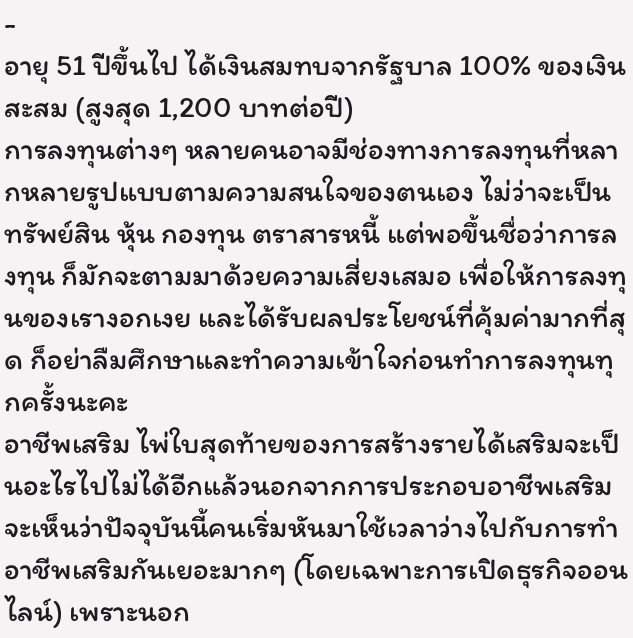-
อายุ 51 ปีขึ้นไป ได้เงินสมทบจากรัฐบาล 100% ของเงินสะสม (สูงสุด 1,200 บาทต่อปี)
การลงทุนต่างๆ หลายคนอาจมีช่องทางการลงทุนที่หลากหลายรูปแบบตามความสนใจของตนเอง ไม่ว่าจะเป็นทรัพย์สิน หุ้น กองทุน ตราสารหนี้ แต่พอขึ้นชื่อว่าการลงทุน ก็มักจะตามมาด้วยความเสี่ยงเสมอ เพื่อให้การลงทุนของเรางอกเงย และได้รับผลประโยชน์ที่คุ้มค่ามากที่สุด ก็อย่าลืมศึกษาและทำความเข้าใจก่อนทำการลงทุนทุกครั้งนะคะ
อาชีพเสริม ไพ่ใบสุดท้ายของการสร้างรายได้เสริมจะเป็นอะไรไปไม่ได้อีกแล้วนอกจากการประกอบอาชีพเสริม จะเห็นว่าปัจจุบันนี้คนเริ่มหันมาใช้เวลาว่างไปกับการทำอาชีพเสริมกันเยอะมากๆ (โดยเฉพาะการเปิดธุรกิจออนไลน์) เพราะนอก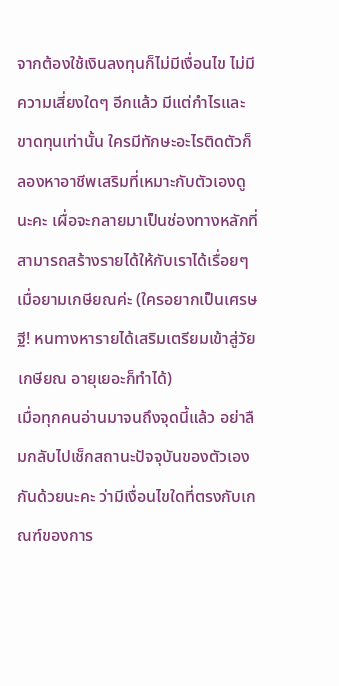จากต้องใช้เงินลงทุนก็ไม่มีเงื่อนไข ไม่มีความเสี่ยงใดๆ อีกแล้ว มีแต่กำไรและขาดทุนเท่านั้น ใครมีทักษะอะไรติดตัวก็ลองหาอาชีพเสริมที่เหมาะกับตัวเองดูนะคะ เผื่อจะกลายมาเป็นช่องทางหลักที่สามารถสร้างรายได้ให้กับเราได้เรื่อยๆ เมื่อยามเกษียณค่ะ (ใครอยากเป็นเศรษฐี! หนทางหารายได้เสริมเตรียมเข้าสู่วัยเกษียณ อายุเยอะก็ทำได้)
เมื่อทุกคนอ่านมาจนถึงจุดนี้แล้ว อย่าลืมกลับไปเช็กสถานะปัจจุบันของตัวเองกันด้วยนะคะ ว่ามีเงื่อนไขใดที่ตรงกับเกณฑ์ของการ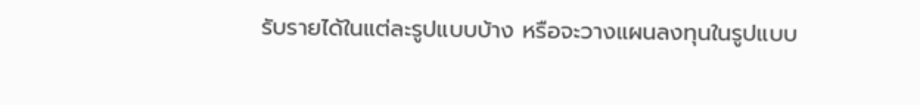รับรายได้ในแต่ละรูปแบบบ้าง หรือจะวางแผนลงทุนในรูปแบบ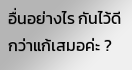อื่นอย่างไร กันไว้ดีกว่าแก้เสมอค่ะ ?